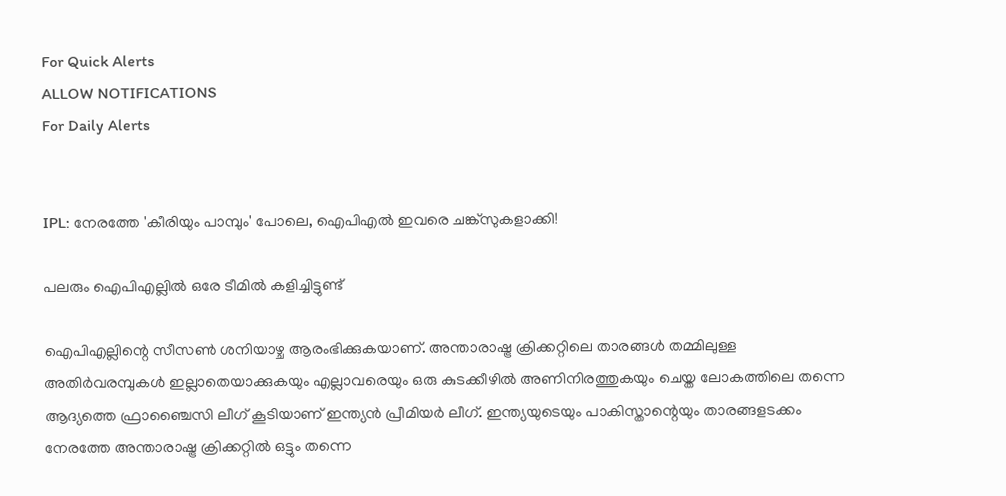For Quick Alerts
ALLOW NOTIFICATIONS
For Daily Alerts


IPL: നേരത്തേ 'കീരിയും പാമ്പും' പോലെ, ഐപിഎല്‍ ഇവരെ ചങ്ക്‌സുകളാക്കി!

പലരും ഐപിഎല്ലില്‍ ഒരേ ടീമില്‍ കളിച്ചിട്ടുണ്ട്

ഐപിഎല്ലിന്റെ സീസണ്‍ ശനിയാഴ്ച ആരംഭിക്കുകയാണ്. അന്താരാഷ്ട്ര ക്രിക്കറ്റിലെ താരങ്ങള്‍ തമ്മിലുള്ള അതിര്‍വരമ്പുകള്‍ ഇല്ലാതെയാക്കുകയും എല്ലാവരെയും ഒരു കുടക്കീഴില്‍ അണിനിരത്തുകയും ചെയ്ത ലോകത്തിലെ തന്നെ ആദ്യത്തെ ഫ്രാഞ്ചൈസി ലീഗ് കൂടിയാണ് ഇന്ത്യന്‍ പ്രീമിയര്‍ ലീഗ്. ഇന്ത്യയുടെയും പാകിസ്താന്റെയും താരങ്ങളടക്കം നേരത്തേ അന്താരാഷ്ട്ര ക്രിക്കറ്റില്‍ ഒട്ടും തന്നെ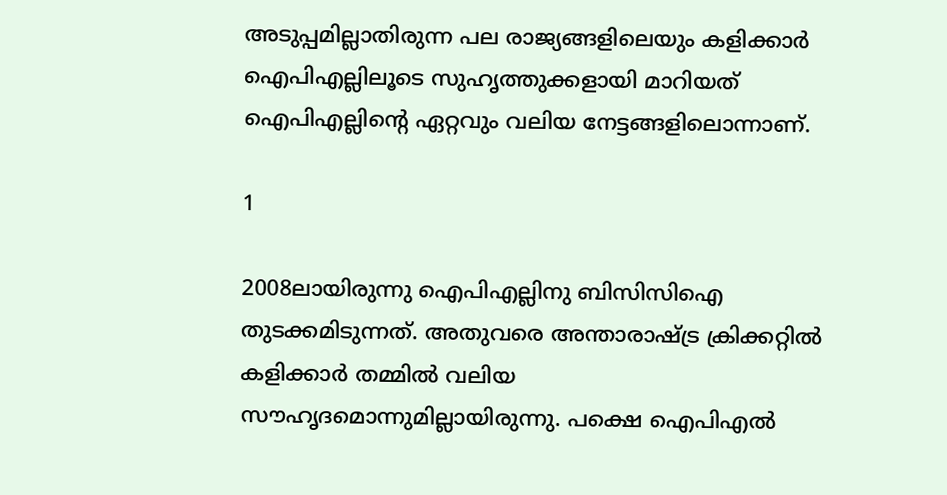അടുപ്പമില്ലാതിരുന്ന പല രാജ്യങ്ങളിലെയും കളിക്കാര്‍ ഐപിഎല്ലിലൂടെ സുഹൃത്തുക്കളായി മാറിയത് ഐപിഎല്ലിന്റെ ഏറ്റവും വലിയ നേട്ടങ്ങളിലൊന്നാണ്.

1

2008ലായിരുന്നു ഐപിഎല്ലിനു ബിസിസിഐ തുടക്കമിടുന്നത്. അതുവരെ അന്താരാഷ്ട്ര ക്രിക്കറ്റില്‍ കളിക്കാര്‍ തമ്മില്‍ വലിയ സൗഹൃദമൊന്നുമില്ലായിരുന്നു. പക്ഷെ ഐപിഎല്‍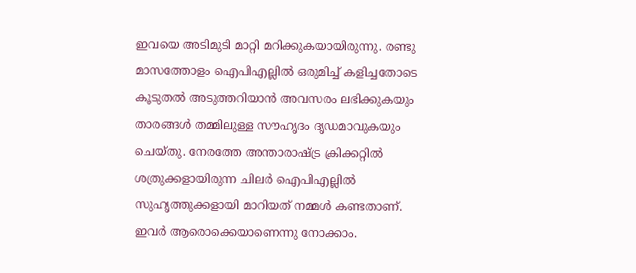ഇവയെ അടിമുടി മാറ്റി മറിക്കുകയായിരുന്നു. രണ്ടു മാസത്തോളം ഐപിഎല്ലില്‍ ഒരുമിച്ച് കളിച്ചതോടെ കൂടുതല്‍ അടുത്തറിയാന്‍ അവസരം ലഭിക്കുകയും താരങ്ങള്‍ തമ്മിലുള്ള സൗഹൃദം ദൃഡമാവുകയും ചെയ്തു. നേരത്തേ അന്താരാഷ്ട്ര ക്രിക്കറ്റില്‍ ശത്രുക്കളായിരുന്ന ചിലര്‍ ഐപിഎല്ലില്‍ സുഹൃത്തുക്കളായി മാറിയത് നമ്മള്‍ കണ്ടതാണ്. ഇവര്‍ ആരൊക്കെയാണെന്നു നോക്കാം.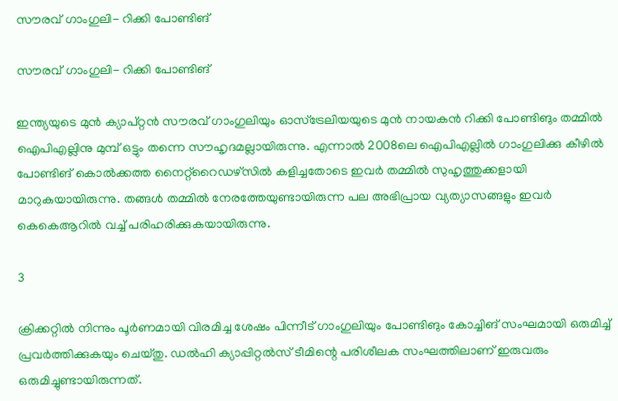സൗരവ് ഗാംഗുലി- റിക്കി പോണ്ടിങ്

സൗരവ് ഗാംഗുലി- റിക്കി പോണ്ടിങ്

ഇന്ത്യയുടെ മുന്‍ ക്യാപ്റ്റന്‍ സൗരവ് ഗാംഗുലിയും ഓസ്‌ട്രേലിയയുടെ മുന്‍ നായകന്‍ റിക്കി പോണ്ടിങും തമ്മില്‍ ഐപിഎല്ലിനു മുമ്പ് ഒട്ടും തന്നെ സൗഹൃദമല്ലായിരുന്നു. എന്നാല്‍ 2008ലെ ഐപിഎല്ലില്‍ ഗാംഗുലിക്കു കീഴില്‍ പോണ്ടിങ് കൊല്‍ക്കത്ത നൈറ്റ്‌റൈഡഴ്‌സില്‍ കളിച്ചതോടെ ഇവര്‍ തമ്മില്‍ സുഹൃത്തുക്കളായി മാറുകയായിരുന്നു. തങ്ങള്‍ തമ്മില്‍ നേരത്തേയുണ്ടായിരുന്ന പല അഭിപ്രായ വ്യത്യാസങ്ങളും ഇവര്‍ കെകെആറില്‍ വച്ച് പരിഹരിക്കുകയായിരുന്നു.

3

ക്രിക്കറ്റില്‍ നിന്നും പൂര്‍ണമായി വിരമിച്ച ശേഷം പിന്നീട് ഗാംഗുലിയും പോണ്ടിങും കോച്ചിങ് സംഘമായി ഒരുമിച്ച് പ്രവര്‍ത്തിക്കുകയും ചെയ്തു. ഡല്‍ഹി ക്യാപ്പിറ്റല്‍സ് ടീമിന്റെ പരിശീലക സംഘത്തിലാണ് ഇരുവരും ഒരുമിച്ചുണ്ടായിരുന്നത്.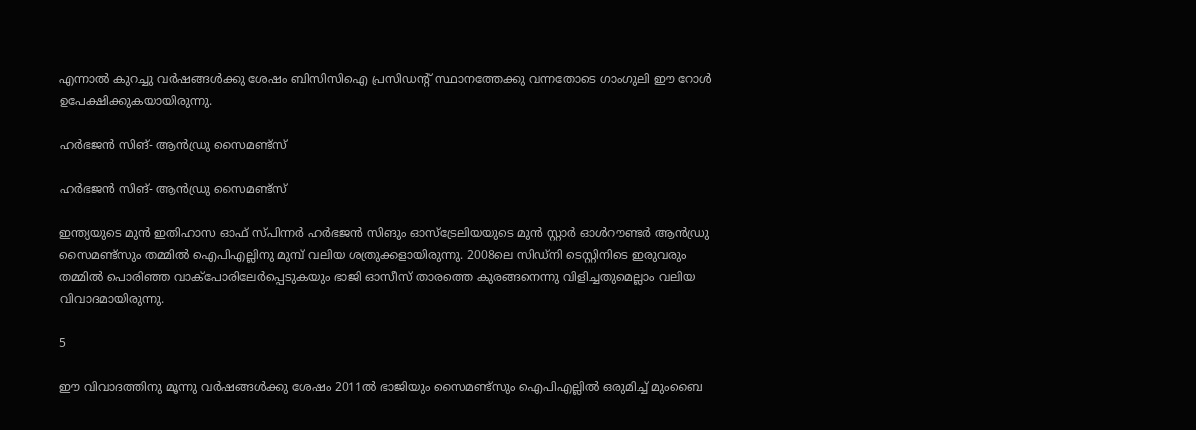എന്നാല്‍ കുറച്ചു വര്‍ഷങ്ങള്‍ക്കു ശേഷം ബിസിസിഐ പ്രസിഡന്റ് സ്ഥാനത്തേക്കു വന്നതോടെ ഗാംഗുലി ഈ റോള്‍ ഉപേക്ഷിക്കുകയായിരുന്നു.

ഹര്‍ഭജന്‍ സിങ്- ആന്‍ഡ്രു സൈമണ്ട്‌സ്

ഹര്‍ഭജന്‍ സിങ്- ആന്‍ഡ്രു സൈമണ്ട്‌സ്

ഇന്ത്യയുടെ മുന്‍ ഇതിഹാസ ഓഫ് സ്പിന്നര്‍ ഹര്‍ഭജന്‍ സിങും ഓസ്‌ട്രേലിയയുടെ മുന്‍ സ്റ്റാര്‍ ഓള്‍റൗണ്ടര്‍ ആന്‍ഡ്രു സൈമണ്ട്‌സും തമ്മില്‍ ഐപിഎല്ലിനു മുമ്പ് വലിയ ശത്രുക്കളായിരുന്നു. 2008ലെ സിഡ്‌നി ടെസ്റ്റിനിടെ ഇരുവരും തമ്മില്‍ പൊരിഞ്ഞ വാക്‌പോരിലേര്‍പ്പെടുകയും ഭാജി ഓസീസ് താരത്തെ കുരങ്ങനെന്നു വിളിച്ചതുമെല്ലാം വലിയ വിവാദമായിരുന്നു.

5

ഈ വിവാദത്തിനു മൂന്നു വര്‍ഷങ്ങള്‍ക്കു ശേഷം 2011ല്‍ ഭാജിയും സൈമണ്ട്‌സും ഐപിഎല്ലില്‍ ഒരുമിച്ച് മുംബൈ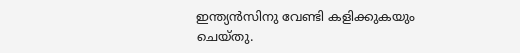ഇന്ത്യന്‍സിനു വേണ്ടി കളിക്കുകയും ചെയ്തു.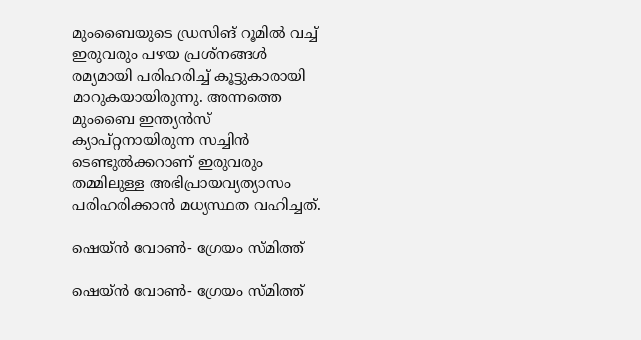മുംബൈയുടെ ഡ്രസിങ് റൂമില്‍ വച്ച് ഇരുവരും പഴയ പ്രശ്‌നങ്ങള്‍ രമ്യമായി പരിഹരിച്ച് കൂട്ടുകാരായി മാറുകയായിരുന്നു. അന്നത്തെ മുംബൈ ഇന്ത്യന്‍സ് ക്യാപ്റ്റനായിരുന്ന സച്ചിന്‍ ടെണ്ടുല്‍ക്കറാണ് ഇരുവരും തമ്മിലുള്ള അഭിപ്രായവ്യത്യാസം പരിഹരിക്കാന്‍ മധ്യസ്ഥത വഹിച്ചത്.

ഷെയ്ന്‍ വോണ്‍- ഗ്രേയം സ്മിത്ത്

ഷെയ്ന്‍ വോണ്‍- ഗ്രേയം സ്മിത്ത്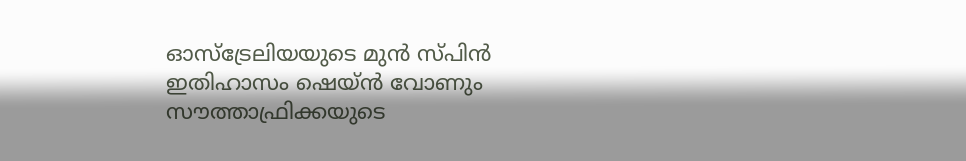ഓസ്‌ട്രേലിയയുടെ മുന്‍ സ്പിന്‍ ഇതിഹാസം ഷെയ്ന്‍ വോണും സൗത്താഫ്രിക്കയുടെ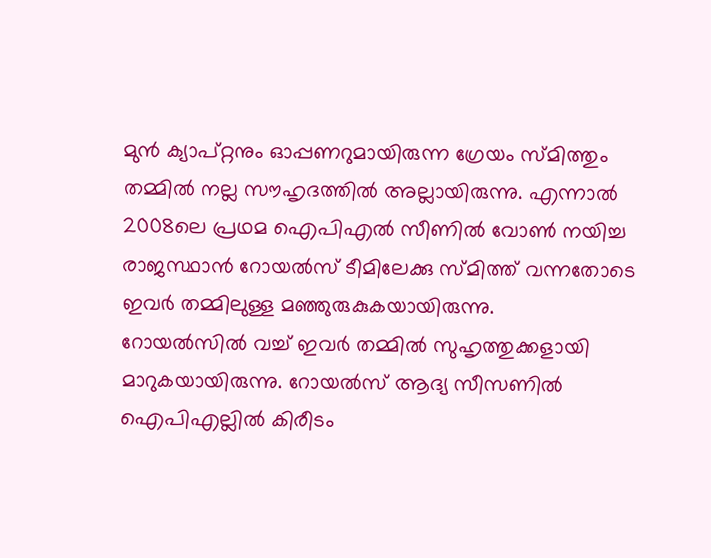മുന്‍ ക്യാപ്റ്റനും ഓപ്പണറുമായിരുന്ന ഗ്രേയം സ്മിത്തും തമ്മില്‍ നല്ല സൗഹൃദത്തില്‍ അല്ലായിരുന്നു. എന്നാല്‍ 2008ലെ പ്രഥമ ഐപിഎല്‍ സീണില്‍ വോണ്‍ നയിച്ച രാജസ്ഥാന്‍ റോയല്‍സ് ടീമിലേക്കു സ്മിത്ത് വന്നതോടെ ഇവര്‍ തമ്മിലുള്ള മഞ്ഞുരുകുകയായിരുന്നു.
റോയല്‍സില്‍ വച്ച് ഇവര്‍ തമ്മില്‍ സുഹൃത്തുക്കളായി മാറുകയായിരുന്നു. റോയല്‍സ് ആദ്യ സീസണില്‍ ഐപിഎല്ലില്‍ കിരീടം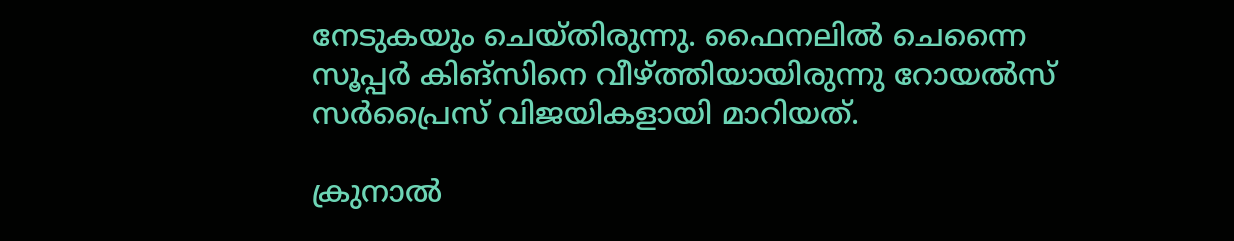നേടുകയും ചെയ്തിരുന്നു. ഫൈനലില്‍ ചെന്നൈ സൂപ്പര്‍ കിങ്‌സിനെ വീഴ്ത്തിയായിരുന്നു റോയല്‍സ് സര്‍പ്രൈസ് വിജയികളായി മാറിയത്.

ക്രുനാല്‍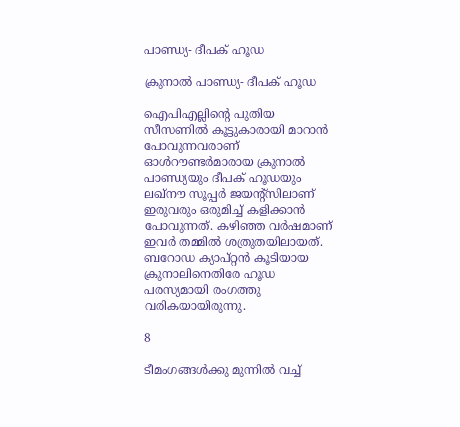പാണ്ഡ്യ- ദീപക് ഹൂഡ

ക്രുനാല്‍ പാണ്ഡ്യ- ദീപക് ഹൂഡ

ഐപിഎല്ലിന്റെ പുതിയ സീസണില്‍ കൂട്ടുകാരായി മാറാന്‍ പോവുന്നവരാണ് ഓള്‍റൗണ്ടര്‍മാരായ ക്രുനാല്‍ പാണ്ഡ്യയും ദീപക് ഹൂഡയും ലഖ്‌നൗ സൂപ്പര്‍ ജയന്റ്‌സിലാണ് ഇരുവരും ഒരുമിച്ച് കളിക്കാന്‍ പോവുന്നത്. കഴിഞ്ഞ വര്‍ഷമാണ് ഇവര്‍ തമ്മില്‍ ശത്രുതയിലായത്. ബറോഡ ക്യാപ്റ്റന്‍ കൂടിയായ ക്രുനാലിനെതിരേ ഹൂഡ പരസ്യമായി രംഗത്തു വരികയായിരുന്നു.

8

ടീമംഗങ്ങള്‍ക്കു മുന്നില്‍ വച്ച്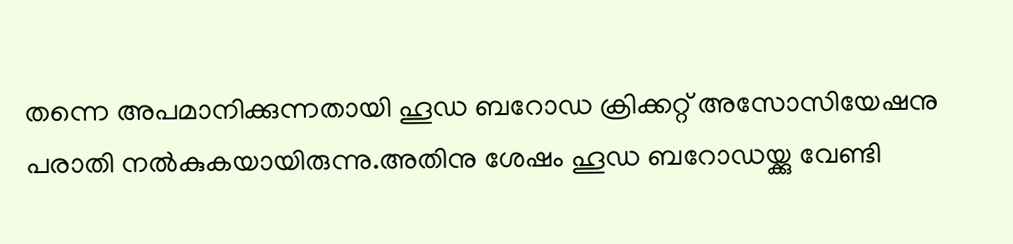തന്നെ അപമാനിക്കുന്നതായി ഹൂഡ ബറോഡ ക്രിക്കറ്റ് അസോസിയേഷനു പരാതി നല്‍കുകയായിരുന്നു.അതിനു ശേഷം ഹൂഡ ബറോഡയ്ക്കു വേണ്ടി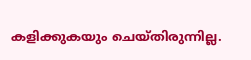കളിക്കുകയും ചെയ്തിരുന്നില്ല.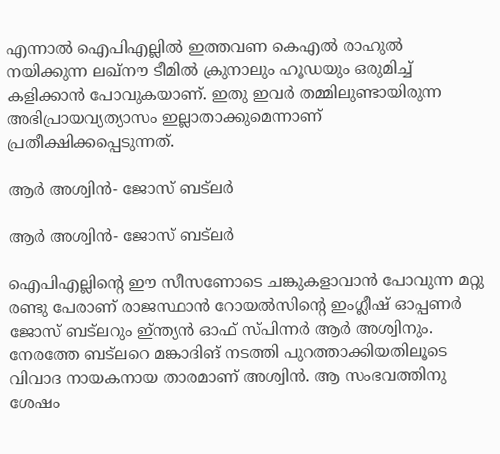എന്നാല്‍ ഐപിഎല്ലില്‍ ഇത്തവണ കെഎല്‍ രാഹുല്‍ നയിക്കുന്ന ലഖ്‌നൗ ടീമില്‍ ക്രുനാലും ഹൂഡയും ഒരുമിച്ച് കളിക്കാന്‍ പോവുകയാണ്. ഇതു ഇവര്‍ തമ്മിലുണ്ടായിരുന്ന അഭിപ്രായവ്യത്യാസം ഇല്ലാതാക്കുമെന്നാണ് പ്രതീക്ഷിക്കപ്പെടുന്നത്.

ആര്‍ അശ്വിന്‍- ജോസ് ബട്‌ലര്‍

ആര്‍ അശ്വിന്‍- ജോസ് ബട്‌ലര്‍

ഐപിഎല്ലിന്റെ ഈ സീസണോടെ ചങ്കുകളാവാന്‍ പോവുന്ന മറ്റു രണ്ടു പേരാണ് രാജസ്ഥാന്‍ റോയല്‍സിന്റെ ഇംഗ്ലീഷ് ഓപ്പണര്‍ ജോസ് ബട്‌ലറും ഇ്ന്ത്യന്‍ ഓഫ് സ്പിന്നര്‍ ആര്‍ അശ്വിനും. നേരത്തേ ബട്‌ലറെ മങ്കാദിങ് നടത്തി പുറത്താക്കിയതിലൂടെ വിവാദ നായകനായ താരമാണ് അശ്വിന്‍. ആ സംഭവത്തിനു ശേഷം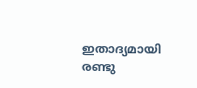ഇതാദ്യമായി രണ്ടു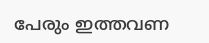പേരും ഇത്തവണ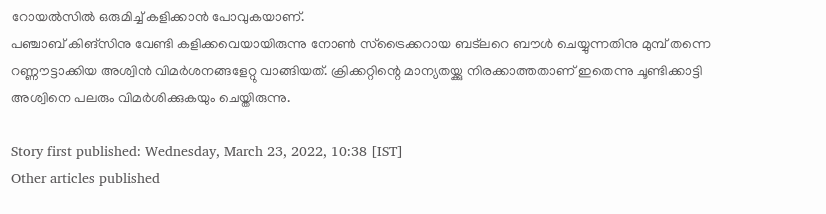റോയല്‍സില്‍ ഒരുമിച്ച് കളിക്കാന്‍ പോവുകയാണ്.
പഞ്ചാബ് കിങ്‌സിനു വേണ്ടി കളിക്കവെയായിരുന്നു നോണ്‍ സ്‌ട്രൈക്കറായ ബട്‌ലറെ ബൗള്‍ ചെയ്യുന്നതിനു മുമ്പ് തന്നെ റണ്ണൗട്ടാക്കിയ അശ്വിന്‍ വിമര്‍ശനങ്ങളേറ്റു വാങ്ങിയത്. ക്രിക്കറ്റിന്റെ മാന്യതയ്ക്കു നിരക്കാത്തതാണ് ഇതെന്നു ചൂണ്ടിക്കാട്ടി അശ്വിനെ പലരും വിമര്‍ശിക്കുകയും ചെയ്തിരുന്നു.

Story first published: Wednesday, March 23, 2022, 10:38 [IST]
Other articles published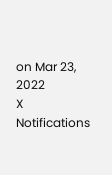on Mar 23, 2022
X
Notifications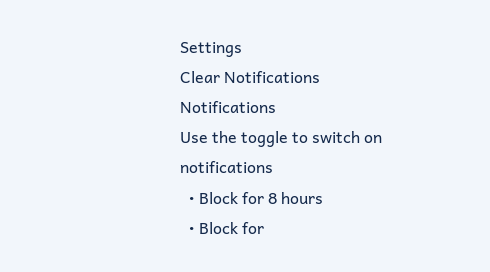Settings
Clear Notifications
Notifications
Use the toggle to switch on notifications
  • Block for 8 hours
  • Block for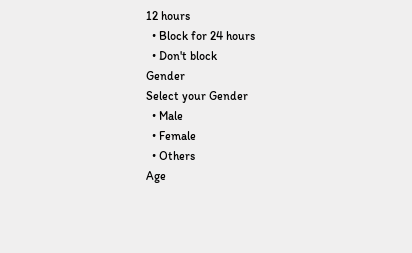12 hours
  • Block for 24 hours
  • Don't block
Gender
Select your Gender
  • Male
  • Female
  • Others
Age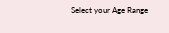Select your Age Range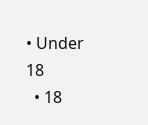• Under 18
  • 18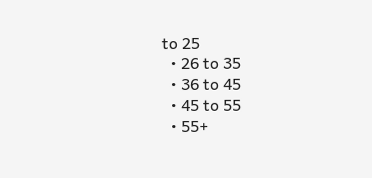to 25
  • 26 to 35
  • 36 to 45
  • 45 to 55
  • 55+